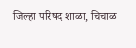जिल्हा परिषद शाळा, चिचाळ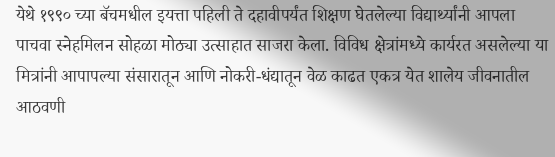येथे १९९० च्या बॅचमधील इयत्ता पहिली ते दहावीपर्यंत शिक्षण घेतलेल्या विद्यार्थ्यांनी आपला पाचवा स्नेहमिलन सोहळा मोठ्या उत्साहात साजरा केला. विविध क्षेत्रांमध्ये कार्यरत असलेल्या या मित्रांनी आपापल्या संसारातून आणि नोकरी-धंद्यातून वेळ काढत एकत्र येत शालेय जीवनातील आठवणी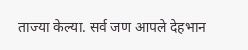ताज्या केल्या. सर्व जण आपले देहभान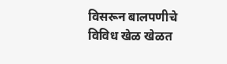विसरून बालपणीचे विविध खेळ खेळत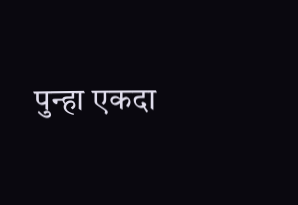पुन्हा एकदा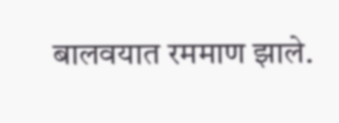बालवयात रममाण झाले.